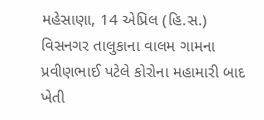મહેસાણા, 14 એપ્રિલ (હિ.સ.) વિસનગર તાલુકાના વાલમ ગામના પ્રવીણભાઈ પટેલે કોરોના મહામારી બાદ ખેતી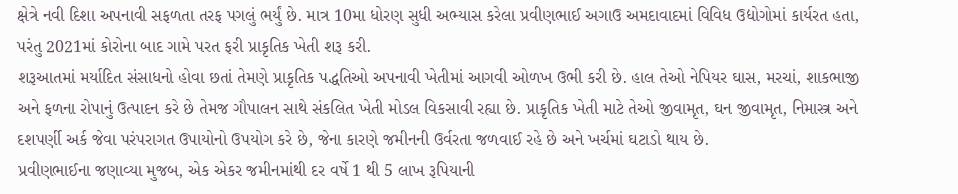ક્ષેત્રે નવી દિશા અપનાવી સફળતા તરફ પગલું ભર્યું છે. માત્ર 10મા ધોરણ સુધી અભ્યાસ કરેલા પ્રવીણભાઈ અગાઉ અમદાવાદમાં વિવિધ ઉદ્યોગોમાં કાર્યરત હતા, પરંતુ 2021માં કોરોના બાદ ગામે પરત ફરી પ્રાકૃતિક ખેતી શરૂ કરી.
શરૂઆતમાં મર્યાદિત સંસાધનો હોવા છતાં તેમણે પ્રાકૃતિક પદ્ધતિઓ અપનાવી ખેતીમાં આગવી ઓળખ ઉભી કરી છે. હાલ તેઓ નેપિયર ઘાસ, મરચાં, શાકભાજી અને ફળના રોપાનું ઉત્પાદન કરે છે તેમજ ગૌપાલન સાથે સંકલિત ખેતી મોડલ વિકસાવી રહ્યા છે. પ્રાકૃતિક ખેતી માટે તેઓ જીવામૃત, ઘન જીવામૃત, નિમાસ્ત્ર અને દશપર્ણી અર્ક જેવા પરંપરાગત ઉપાયોનો ઉપયોગ કરે છે, જેના કારણે જમીનની ઉર્વરતા જળવાઈ રહે છે અને ખર્ચમાં ઘટાડો થાય છે.
પ્રવીણભાઈના જણાવ્યા મુજબ, એક એકર જમીનમાંથી દર વર્ષે 1 થી 5 લાખ રૂપિયાની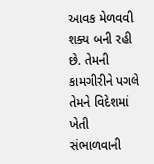આવક મેળવવી શક્ય બની રહી છે. તેમની કામગીરીને પગલે તેમને વિદેશમાં ખેતી સંભાળવાની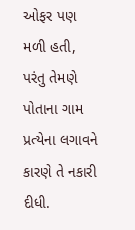ઓફર પણ મળી હતી, પરંતુ તેમણે પોતાના ગામ પ્રત્યેના લગાવને કારણે તે નકારી દીધી.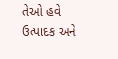તેઓ હવે ઉત્પાદક અને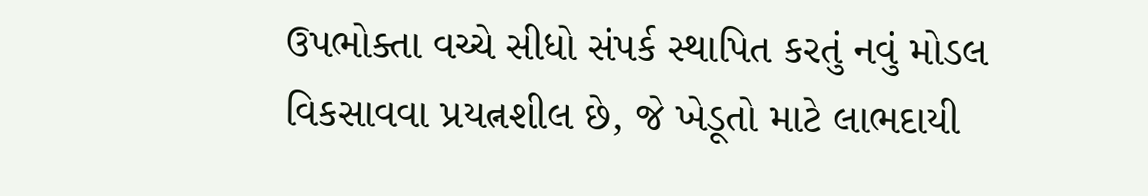ઉપભોક્તા વચ્ચે સીધો સંપર્ક સ્થાપિત કરતું નવું મોડલ વિકસાવવા પ્રયત્નશીલ છે, જે ખેડૂતો માટે લાભદાયી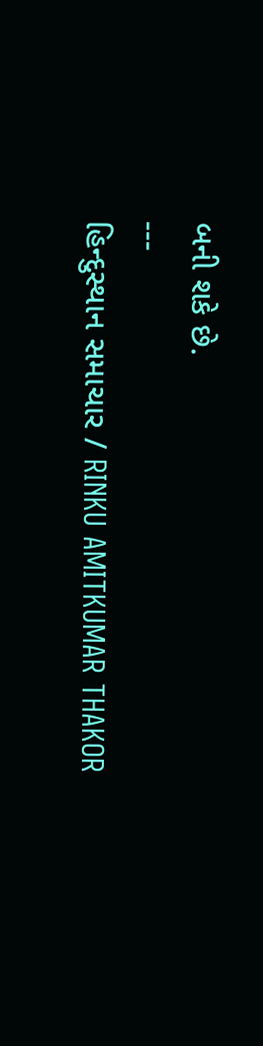બની શકે છે.
---
હિન્દુસ્થાન સમાચાર / RINKU AMITKUMAR THAKOR